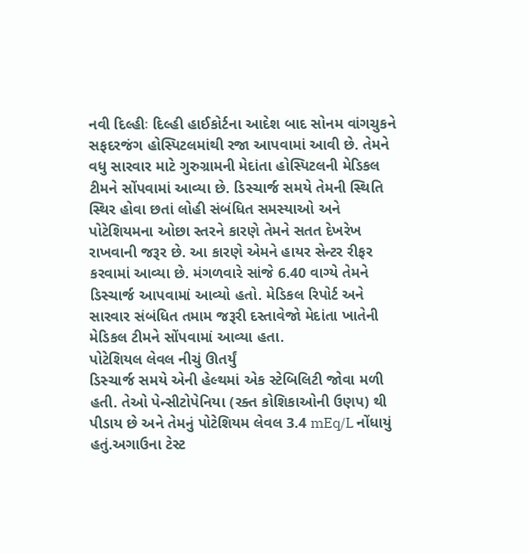નવી દિલ્હીઃ દિલ્હી હાઈકોર્ટના આદેશ બાદ સોનમ વાંગચુકને સફદરજંગ હોસ્પિટલમાંથી રજા આપવામાં આવી છે. તેમને વધુ સારવાર માટે ગુરુગ્રામની મેદાંતા હોસ્પિટલની મેડિકલ ટીમને સોંપવામાં આવ્યા છે. ડિસ્ચાર્જ સમયે તેમની સ્થિતિ સ્થિર હોવા છતાં લોહી સંબંધિત સમસ્યાઓ અને પોટેશિયમના ઓછા સ્તરને કારણે તેમને સતત દેખરેખ રાખવાની જરૂર છે. આ કારણે એમને હાયર સેન્ટર રીફર કરવામાં આવ્યા છે. મંગળવારે સાંજે 6.40 વાગ્યે તેમને ડિસ્ચાર્જ આપવામાં આવ્યો હતો. મેડિકલ રિપોર્ટ અને સારવાર સંબંધિત તમામ જરૂરી દસ્તાવેજો મેદાંતા ખાતેની મેડિકલ ટીમને સોંપવામાં આવ્યા હતા.
પોટેશિયલ લેવલ નીચું ઊતર્યું
ડિસ્ચાર્જ સમયે એની હેલ્થમાં એક સ્ટેબિલિટી જોવા મળી હતી. તેઓ પેન્સીટોપેનિયા (રક્ત કોશિકાઓની ઉણપ) થી પીડાય છે અને તેમનું પોટેશિયમ લેવલ 3.4 mEq/L નોંધાયું હતું.અગાઉના ટેસ્ટ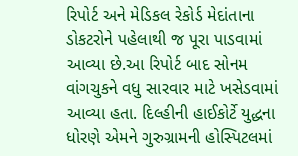રિપોર્ટ અને મેડિકલ રેકોર્ડ મેદાંતાના ડોકટરોને પહેલાથી જ પૂરા પાડવામાં આવ્યા છે.આ રિપોર્ટ બાદ સોનમ વાંગચુકને વધુ સારવાર માટે ખસેડવામાં આવ્યા હતા. દિલ્હીની હાઈકોર્ટે યુદ્ધના ધોરણે એમને ગુરુગ્રામની હોસ્પિટલમાં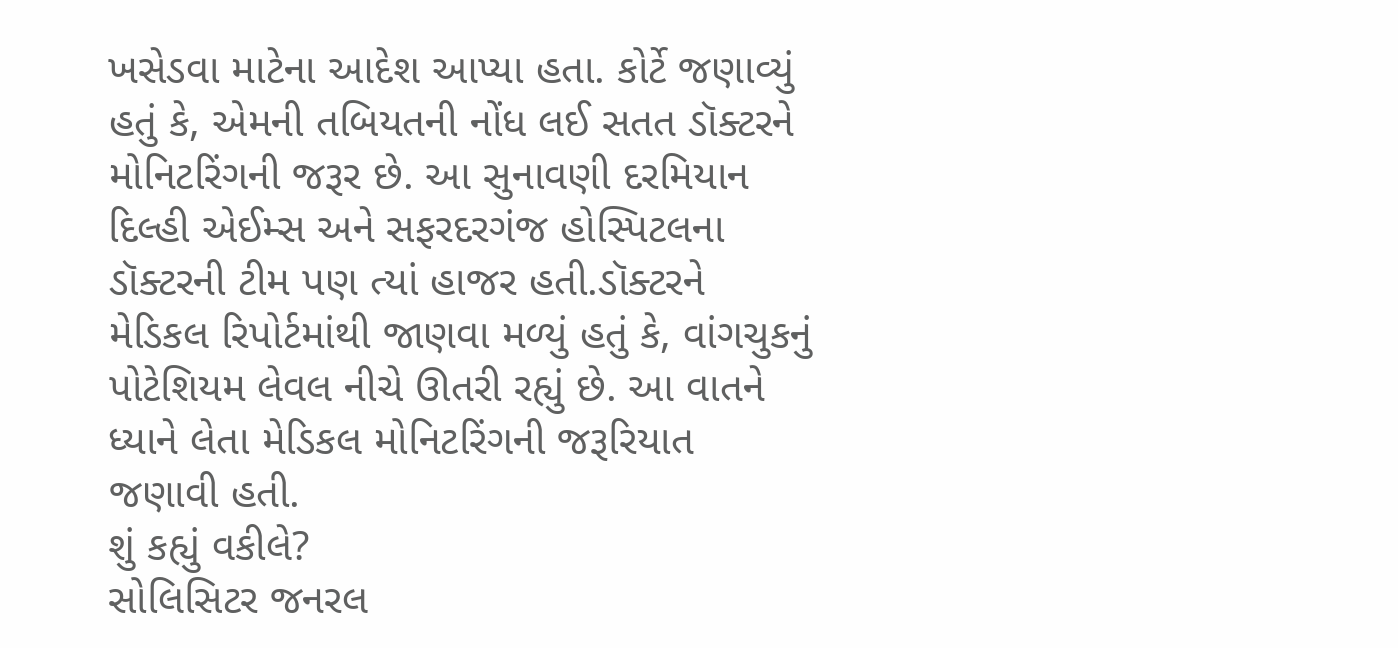ખસેડવા માટેના આદેશ આપ્યા હતા. કોર્ટે જણાવ્યું હતું કે, એમની તબિયતની નોંધ લઈ સતત ડૉક્ટરને મોનિટરિંગની જરૂર છે. આ સુનાવણી દરમિયાન દિલ્હી એઈમ્સ અને સફરદરગંજ હોસ્પિટલના ડૉક્ટરની ટીમ પણ ત્યાં હાજર હતી.ડૉક્ટરને મેડિકલ રિપોર્ટમાંથી જાણવા મળ્યું હતું કે, વાંગચુકનું પોટેશિયમ લેવલ નીચે ઊતરી રહ્યું છે. આ વાતને ધ્યાને લેતા મેડિકલ મોનિટરિંગની જરૂરિયાત જણાવી હતી.
શું કહ્યું વકીલે?
સોલિસિટર જનરલ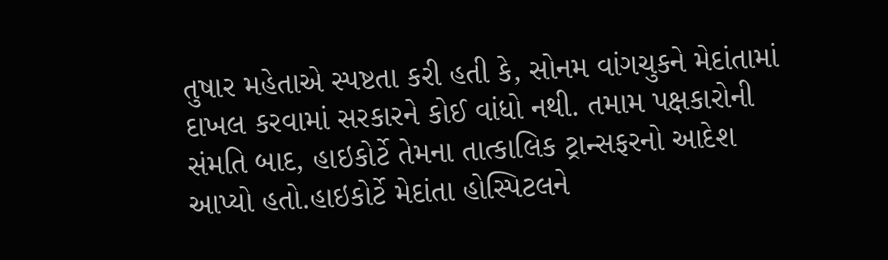તુષાર મહેતાએ સ્પષ્ટતા કરી હતી કે, સોનમ વાંગચુકને મેદાંતામાં દાખલ કરવામાં સરકારને કોઈ વાંધો નથી. તમામ પક્ષકારોની સંમતિ બાદ, હાઇકોર્ટે તેમના તાત્કાલિક ટ્રાન્સફરનો આદેશ આપ્યો હતો.હાઇકોર્ટે મેદાંતા હોસ્પિટલને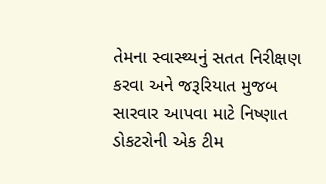તેમના સ્વાસ્થ્યનું સતત નિરીક્ષણ કરવા અને જરૂરિયાત મુજબ સારવાર આપવા માટે નિષ્ણાત ડોકટરોની એક ટીમ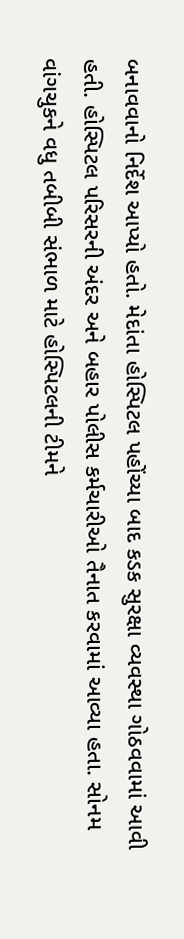બનાવવાનો નિર્દેશ આપ્યો હતો. મેદાંતા હોસ્પિટલ પહોંચ્યા બાદ કડક સુરક્ષા વ્યવસ્થા ગોઠવવામાં આવી હતી. હોસ્પિટલ પરિસરની અંદર અને બહાર પોલીસ કર્મચારીઓ તૈનાત કરવામાં આવ્યા હતા. સોનમ વાંગચુકને વધુ તબીબી સંભાળ માટે હોસ્પિટલની ટીમને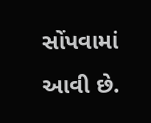સોંપવામાં આવી છે.